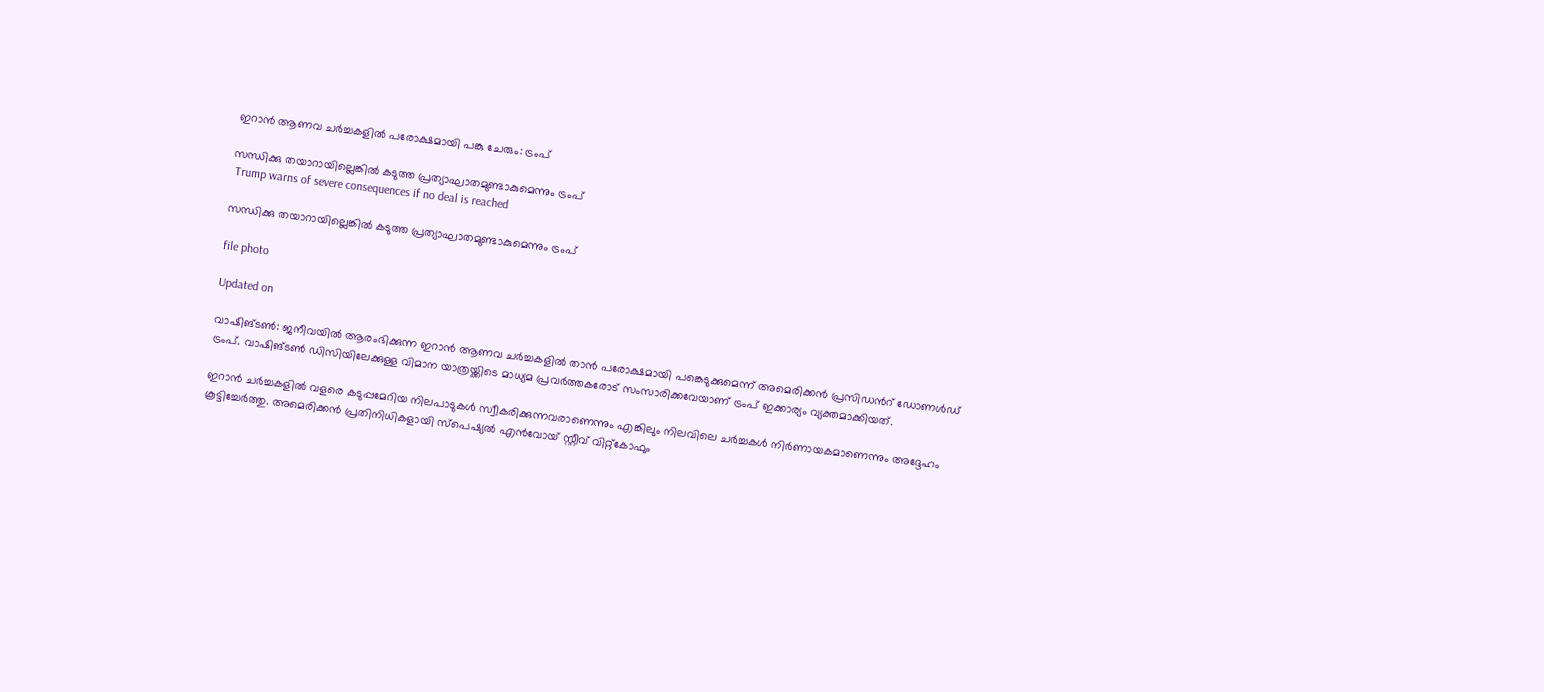ഇറാൻ ആണവ ചർച്ചകളിൽ പരോക്ഷമായി പങ്കു ചേരും: ട്രംപ്

സന്ധിക്കു തയാറായില്ലെങ്കിൽ കടുത്ത പ്രത്യാഘാതമുണ്ടാകുമെന്നും ട്രംപ്
 Trump warns of severe consequences if no deal is reached

സന്ധിക്കു തയാറായില്ലെങ്കിൽ കടുത്ത പ്രത്യാഘാതമുണ്ടാകുമെന്നും ട്രംപ്

file photo

Updated on

വാഷിങ്ടൺ: ജനീവയിൽ ആരംഭിക്കുന്ന ഇറാൻ ആണവ ചർച്ചകളിൽ താൻ പരോക്ഷമായി പങ്കെടുക്കുമെന്ന് അമെരിക്കൻ പ്രസിഡന്‍റ് ഡോണൾഡ് ട്രംപ്. വാഷിങ്ടൺ ഡിസിയിലേക്കുള്ള വിമാന യാത്രയ്ക്കിടെ മാധ്യമ പ്രവർത്തകരോട് സംസാരിക്കവേയാണ് ട്രംപ് ഇക്കാര്യം വ്യക്തമാക്കിയത്.

ഇറാൻ ചർച്ചകളിൽ വളരെ കടുപ്പമേറിയ നിലപാടുകൾ സ്വീകരിക്കുന്നവരാണെന്നും എങ്കിലും നിലവിലെ ചർച്ചകൾ നിർണായകമാണെന്നും അദ്ദേഹം കൂട്ടിച്ചേർത്തു. അമെരിക്കൻ പ്രതിനിധികളായി സ്പെഷ്യൽ എൻവോയ് സ്റ്റീവ് വിറ്റ്കോഫും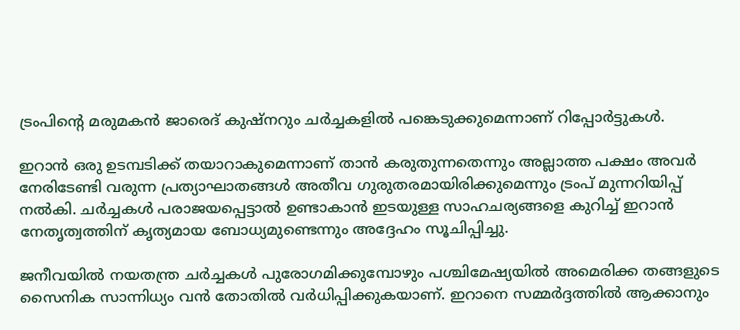ട്രംപിന്‍റെ മരുമകൻ ജാരെദ് കുഷ്നറും ചർച്ചകളിൽ പങ്കെടുക്കുമെന്നാണ് റിപ്പോർട്ടുകൾ.

ഇറാൻ ഒരു ഉടമ്പടിക്ക് തയാറാകുമെന്നാണ് താൻ കരുതുന്നതെന്നും അല്ലാത്ത പക്ഷം അവർ നേരിടേണ്ടി വരുന്ന പ്രത്യാഘാതങ്ങൾ അതീവ ഗുരുതരമായിരിക്കുമെന്നും ട്രംപ് മുന്നറിയിപ്പ് നൽകി. ചർച്ചകൾ പരാജയപ്പെട്ടാൽ ഉണ്ടാകാൻ ഇടയുള്ള സാഹചര്യങ്ങളെ കുറിച്ച് ഇറാൻ നേതൃത്വത്തിന് കൃത്യമായ ബോധ്യമുണ്ടെന്നും അദ്ദേഹം സൂചിപ്പിച്ചു.

ജനീവയിൽ നയതന്ത്ര ചർച്ചകൾ പുരോഗമിക്കുമ്പോഴും പശ്ചിമേഷ്യയിൽ അമെരിക്ക തങ്ങളുടെ സൈനിക സാന്നിധ്യം വൻ തോതിൽ വർധിപ്പിക്കുകയാണ്. ഇറാനെ സമ്മർദ്ദത്തിൽ ആക്കാനും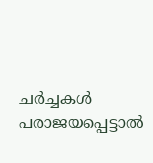ചർച്ചകൾ പരാജയപ്പെട്ടാൽ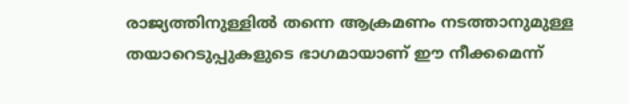രാജ്യത്തിനുള്ളിൽ തന്നെ ആക്രമണം നടത്താനുമുള്ള തയാറെടുപ്പുകളുടെ ഭാഗമായാണ് ഈ നീക്കമെന്ന്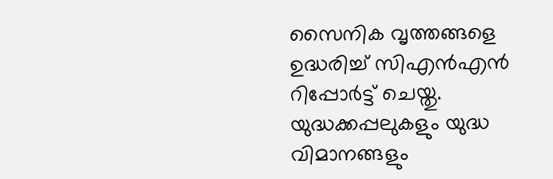സൈനിക വൃത്തങ്ങളെ ഉദ്ധരിച്ച് സിഎൻഎൻ റിപ്പോർട്ട് ചെയ്തു. യുദ്ധക്കപ്പലുകളും യുദ്ധ വിമാനങ്ങളും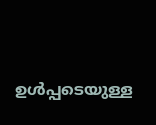ഉൾപ്പടെയുള്ള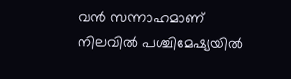വൻ സന്നാഹമാണ് നിലവിൽ പശ്ചിമേഷ്യയിൽ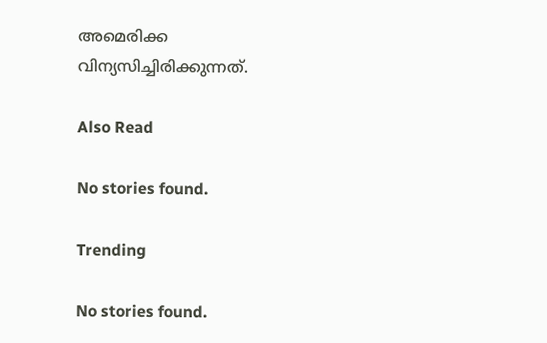അമെരിക്ക വിന്യസിച്ചിരിക്കുന്നത്.

Also Read

No stories found.

Trending

No stories found.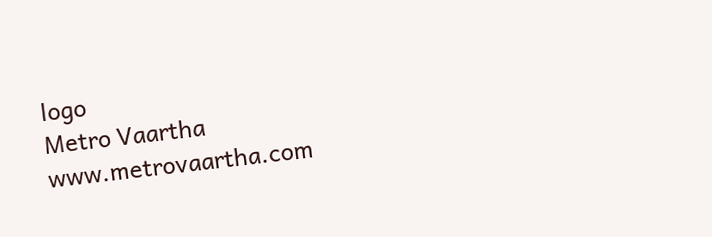logo
Metro Vaartha
www.metrovaartha.com